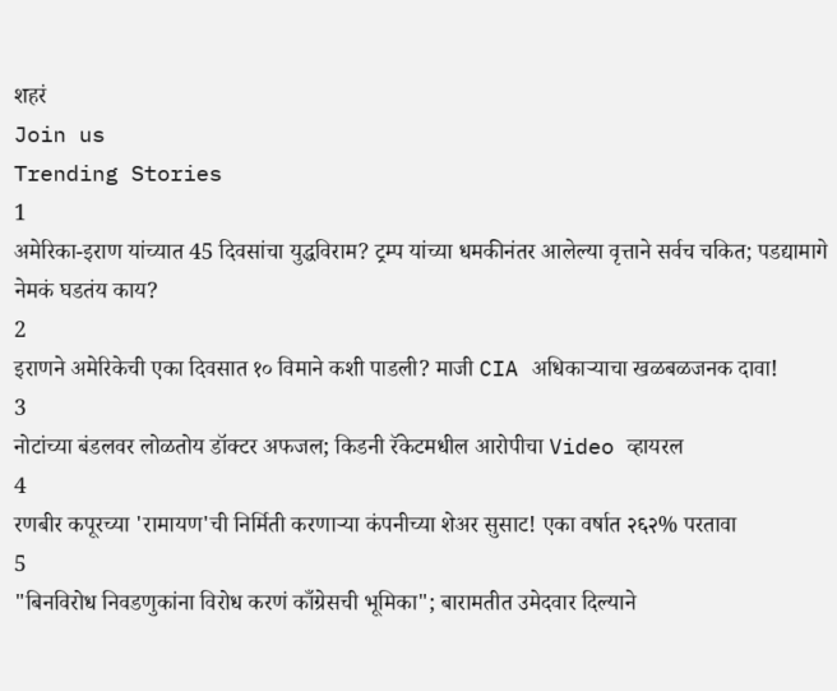शहरं
Join us
Trending Stories
1
अमेरिका-इराण यांच्यात 45 दिवसांचा युद्धविराम? ट्रम्प यांच्या धमकीनंतर आलेल्या वृत्ताने सर्वच चकित; पडद्यामागे नेमकं घडतंय काय?
2
इराणने अमेरिकेची एका दिवसात १० विमाने कशी पाडली? माजी CIA अधिकाऱ्याचा खळबळजनक दावा!
3
नोटांच्या बंडलवर लोळतोय डॉक्टर अफजल; किडनी रॅकेटमधील आरोपीचा Video व्हायरल
4
रणबीर कपूरच्या 'रामायण'ची निर्मिती करणाऱ्या कंपनीच्या शेअर सुसाट! एका वर्षात २६२% परतावा
5
"बिनविरोध निवडणुकांना विरोध करणं काँग्रेसची भूमिका"; बारामतीत उमेदवार दिल्याने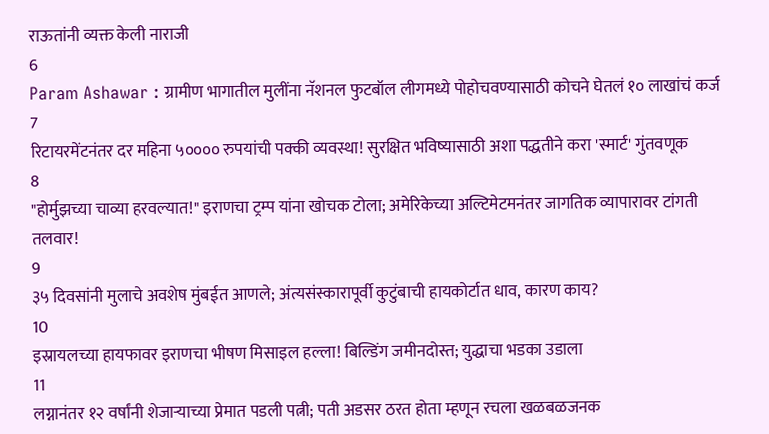राऊतांनी व्यक्त केली नाराजी
6
Param Ashawar : ग्रामीण भागातील मुलींना नॅशनल फुटबॉल लीगमध्ये पोहोचवण्यासाठी कोचने घेतलं १० लाखांचं कर्ज
7
रिटायरमेंटनंतर दर महिना ५०००० रुपयांची पक्की व्यवस्था! सुरक्षित भविष्यासाठी अशा पद्धतीने करा 'स्मार्ट' गुंतवणूक
8
"होर्मुझच्या चाव्या हरवल्यात!" इराणचा ट्रम्प यांना खोचक टोला; अमेरिकेच्या अल्टिमेटमनंतर जागतिक व्यापारावर टांगती तलवार!
9
३५ दिवसांनी मुलाचे अवशेष मुंबईत आणले; अंत्यसंस्कारापूर्वी कुटुंबाची हायकोर्टात धाव, कारण काय?
10
इस्रायलच्या हायफावर इराणचा भीषण मिसाइल हल्ला! बिल्डिंग जमीनदोस्त; युद्धाचा भडका उडाला
11
लग्नानंतर १२ वर्षांनी शेजाऱ्याच्या प्रेमात पडली पत्नी; पती अडसर ठरत होता म्हणून रचला खळबळजनक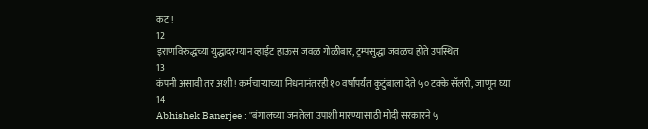कट!
12
इराणविरुद्धच्या युद्धादरम्यान व्हाईट हाऊस जवळ गोळीबार, ट्रम्पसुद्धा जवळच होते उपस्थित
13
कंपनी असावी तर अशी! कर्मचाऱ्याच्या निधनानंतरही १० वर्षांपर्यंत कुटुंबाला देते ५० टक्के सॅलरी, जाणून घ्या
14
Abhishek Banerjee : "बंगालच्या जनतेला उपाशी मारण्यासाठी मोदी सरकारने ५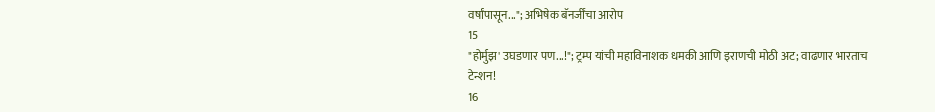वर्षांपासून..."; अभिषेक बॅनर्जींचा आरोप
15
"होर्मुझ' उघडणार पण...!"; ट्रम्प यांची महाविनाशक धमकी आणि इराणची मोठी अट; वाढणार भारताच टेन्शन!
16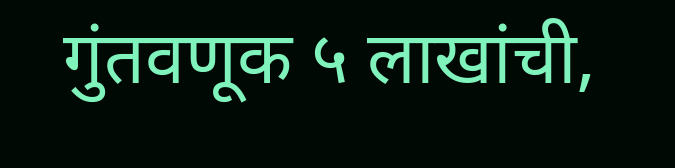गुंतवणूक ५ लाखांची,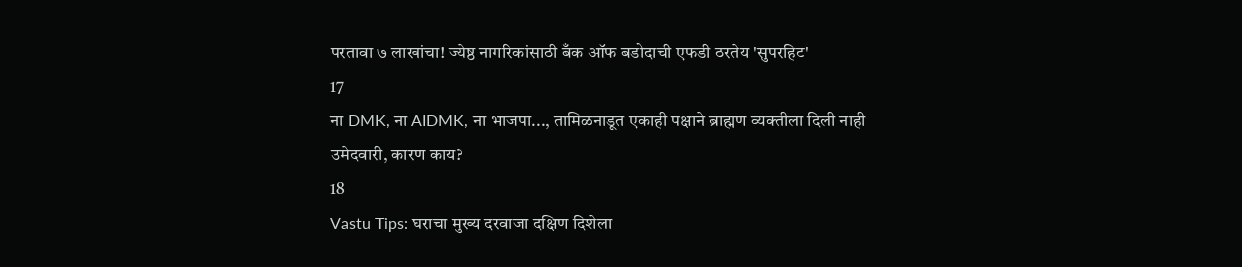परतावा ७ लाखांचा! ज्येष्ठ नागरिकांसाठी बँक ऑफ बडोदाची एफडी ठरतेय 'सुपरहिट'
17
ना DMK, ना AIDMK, ना भाजपा..., तामिळनाडूत एकाही पक्षाने ब्राह्मण व्यक्तीला दिली नाही उमेदवारी, कारण काय?
18
Vastu Tips: घराचा मुख्य दरवाजा दक्षिण दिशेला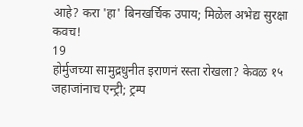आहे? करा 'हा' बिनखर्चिक उपाय; मिळेल अभेद्य सुरक्षा कवच!
19
होर्मुजच्या सामुद्रधुनीत इराणनं रस्ता रोखला? केवळ १५ जहाजांनाच एन्ट्री; ट्रम्प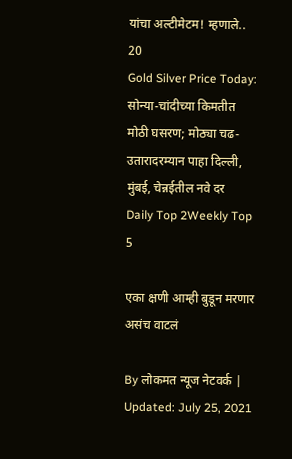यांचा अल्टीमेटम! म्हणाले..
20
Gold Silver Price Today: सोन्या-चांदीच्या किमतीत मोठी घसरण; मोठ्या चढ-उतारादरम्यान पाहा दिल्ली, मुंबई, चेन्नईतील नवे दर
Daily Top 2Weekly Top 5

एका क्षणी आम्ही बुडून मरणार असंच वाटलं

By लोकमत न्यूज नेटवर्क | Updated: July 25, 2021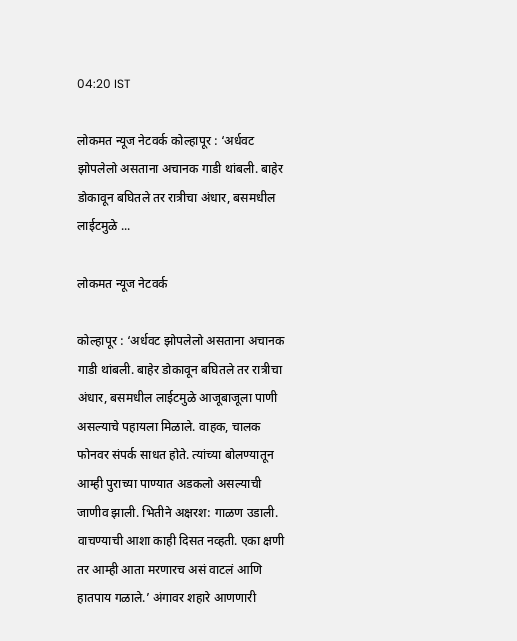04:20 IST

लोकमत न्यूज नेटवर्क कोल्हापूर : ‘अर्धवट झोपलेलो असताना अचानक गाडी थांबली. बाहेर डोकावून बघितले तर रात्रीचा अंधार, बसमधील लाईटमुळे ...

लोकमत न्यूज नेटवर्क

कोल्हापूर : ‘अर्धवट झोपलेलो असताना अचानक गाडी थांबली. बाहेर डोकावून बघितले तर रात्रीचा अंधार, बसमधील लाईटमुळे आजूबाजूला पाणी असल्याचे पहायला मिळाले. वाहक, चालक फोनवर संपर्क साधत होते. त्यांच्या बोलण्यातून आम्ही पुराच्या पाण्यात अडकलो असल्याची जाणीव झाली. भितीने अक्षरश: गाळण उडाली. वाचण्याची आशा काही दिसत नव्हती. एका क्षणी तर आम्ही आता मरणारच असं वाटलं आणि हातपाय गळाले.’ अंगावर शहारे आणणारी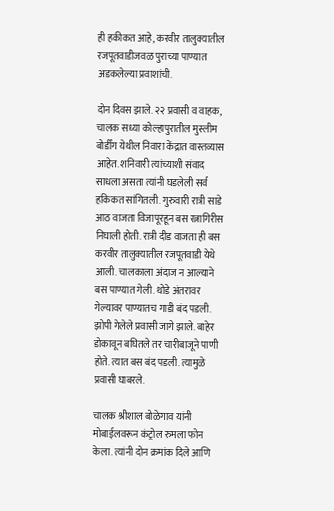ही हकीकत आहे, करवीर तालुक्यातील रजपूतवाडीजवळ पुराच्या पाण्यात अडकलेल्या प्रवाशांची.

दोन दिवस झाले. २२ प्रवासी व वाहक, चालक सध्या कोल्हापुरातील मुस्लीम बोर्डींग येथील निवारा केंद्रात वास्तव्यास आहेत. शनिवारी त्यांच्याशी संवाद साधला असता त्यांनी घडलेली सर्व हकिकत सांगितली. गुरुवारी रात्री साडे आठ वाजता विजापूरहून बस रत्नागिरीस निघाली होती. रात्री दीड वाजता ही बस करवीर तालुक्यातील रजपूतवाडी येथे आली. चालकाला अंदाज न आल्याने बस पाण्यात गेली. थोडे अंतरावर गेल्यावर पाण्यातच गाडी बंद पडली. झोपी गेलेले प्रवासी जागे झाले. बाहेर डोकावून बघितले तर चारीबाजूने पाणी होते. त्यात बस बंद पडली. त्यामुळे प्रवासी घाबरले.

चालक श्रीशाल बोळेगाव यांनी मोबाईलवरून कंट्रोल रुमला फोन केला. त्यांनी दोन क्रमांक दिले आणि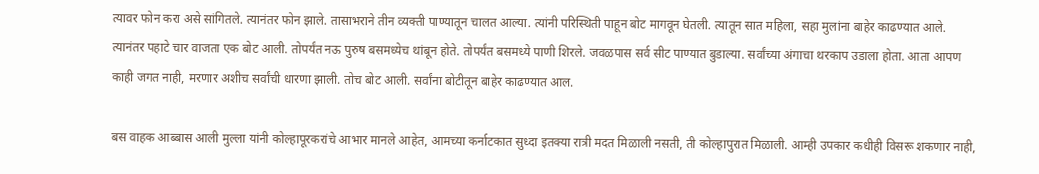त्यावर फोन करा असे सांगितले. त्यानंतर फोन झाले. तासाभराने तीन व्यक्ती पाण्यातून चालत आल्या. त्यांनी परिस्थिती पाहून बोट मागवून घेतली. त्यातून सात महिला, सहा मुलांना बाहेर काढण्यात आले. त्यानंतर पहाटे चार वाजता एक बोट आली. तोपर्यंत नऊ पुरुष बसमध्येच थांबून होते. तोपर्यंत बसमध्ये पाणी शिरले. जवळपास सर्व सीट पाण्यात बुडाल्या. सर्वांच्या अंगाचा थरकाप उडाला होता. आता आपण काही जगत नाही, मरणार अशीच सर्वांची धारणा झाली. तोच बोट आली. सर्वांना बोटीतून बाहेर काढण्यात आल.

बस वाहक आब्बास आली मुल्ला यांनी कोल्हापूरकरांचे आभार मानले आहेत, आमच्या कर्नाटकात सुध्दा इतक्या रात्री मदत मिळाली नसती, ती कोल्हापुरात मिळाली. आम्ही उपकार कधीही विसरू शकणार नाही,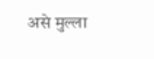असे मुल्ला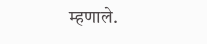म्हणाले.